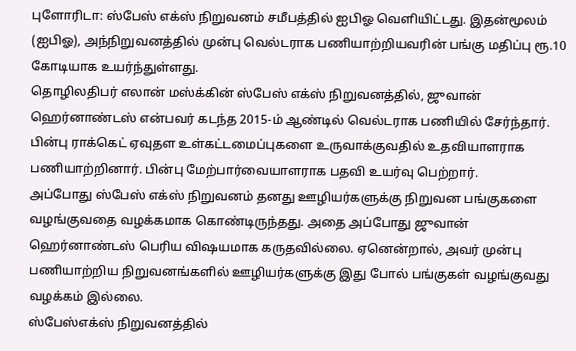புளோரிடா: ஸ்பேஸ் எக்ஸ் நிறுவனம் சமீபத்தில் ஐபிஓ வெளியிட்டது. இதன்மூலம் (ஐபிஓ), அந்நிறுவனத்தில் முன்பு வெல்டராக பணியாற்றியவரின் பங்கு மதிப்பு ரூ.10 கோடியாக உயர்ந்துள்ளது.
தொழிலதிபர் எலான் மஸ்க்கின் ஸ்பேஸ் எக்ஸ் நிறுவனத்தில், ஜுவான் ஹெர்னாண்டஸ் என்பவர் கடந்த 2015-ம் ஆண்டில் வெல்டராக பணியில் சேர்ந்தார். பின்பு ராக்கெட் ஏவுதள உள்கட்டமைப்புகளை உருவாக்குவதில் உதவியாளராக பணியாற்றினார். பின்பு மேற்பார்வையாளராக பதவி உயர்வு பெற்றார்.
அப்போது ஸ்பேஸ் எக்ஸ் நிறுவனம் தனது ஊழியர்களுக்கு நிறுவன பங்குகளை வழங்குவதை வழக்கமாக கொண்டிருந்தது. அதை அப்போது ஜுவான் ஹெர்னாண்டஸ் பெரிய விஷயமாக கருதவில்லை. ஏனென்றால், அவர் முன்பு பணியாற்றிய நிறுவனங்களில் ஊழியர்களுக்கு இது போல் பங்குகள் வழங்குவது வழக்கம் இல்லை.
ஸ்பேஸ்எக்ஸ் நிறுவனத்தில்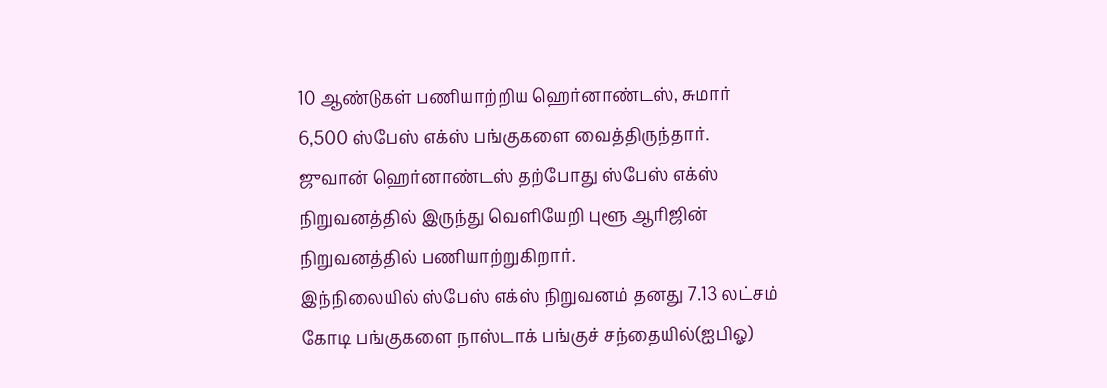10 ஆண்டுகள் பணியாற்றிய ஹெர்னாண்டஸ், சுமார் 6,500 ஸ்பேஸ் எக்ஸ் பங்குகளை வைத்திருந்தார். ஜுவான் ஹெர்னாண்டஸ் தற்போது ஸ்பேஸ் எக்ஸ் நிறுவனத்தில் இருந்து வெளியேறி புளூ ஆரிஜின் நிறுவனத்தில் பணியாற்றுகிறார்.
இந்நிலையில் ஸ்பேஸ் எக்ஸ் நிறுவனம் தனது 7.13 லட்சம் கோடி பங்குகளை நாஸ்டாக் பங்குச் சந்தையில்(ஐபிஓ)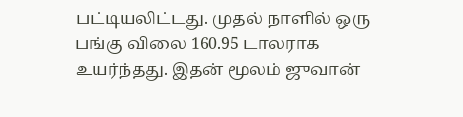பட்டியலிட்டது. முதல் நாளில் ஒரு பங்கு விலை 160.95 டாலராக உயர்ந்தது. இதன் மூலம் ஜுவான்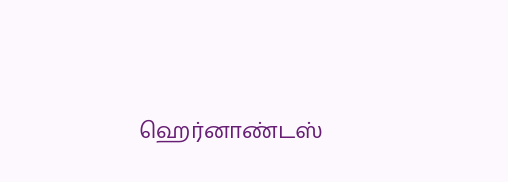ஹெர்னாண்டஸ்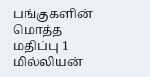பங்குகளின் மொத்த மதிப்பு 1 மில்லியன்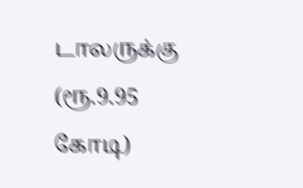டாலருக்கு (ரூ.9.95 கோடி)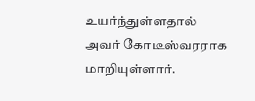உயர்ந்துள்ளதால் அவர் கோடீஸ்வரராக மாறியுள்ளார்.